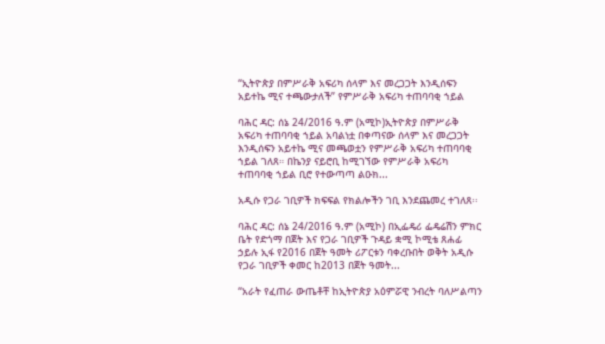“ኢትዮጵያ በምሥራቅ አፍሪካ ሰላም እና መረጋጋት እንዲሰፍን አይተኬ ሚና ተጫውታለች” የምሥራቅ አፍሪካ ተጠባባቂ ኀይል

ባሕር ዳር: ሰኔ 24/2016 ዓ.ም (አሚኮ)ኢትዮጵያ በምሥራቅ አፍሪካ ተጠባባቂ ኀይል አባልነቷ በቀጣናው ሰላም እና መረጋጋት እንዲሰፍን አይተኬ ሚና መጫወቷን የምሥራቅ አፍሪካ ተጠባባቂ ኀይል ገለጸ። በኬንያ ናይሮቢ ከሚገኘው የምሥራቅ አፍሪካ ተጠባባቂ ኀይል ቢሮ የተውጣጣ ልዑክ...

አዲሱ የጋራ ገቢዎች ክፍፍል የክልሎችን ገቢ እንደጨመረ ተገለጸ፡፡

ባሕር ዳር: ሰኔ 24/2016 ዓ.ም (አሚኮ) በኢፌዴሪ ፌዴሬሽን ምክር ቤት የድጎማ በጀት እና የጋራ ገቢዎች ጉዳይ ቋሚ ኮሚቴ ጸሐፊ ኃይሉ ኢፋ የ2016 በጀት ዓመት ሪፖርቱን ባቀረቡበት ወቅት አዲሱ የጋራ ገቢዎች ቀመር ከ2013 በጀት ዓመት...

“አራት የፈጠራ ውጤቶቸ ከኢትዮጵያ አዕምሯዊ ንብረት ባለሥልጣን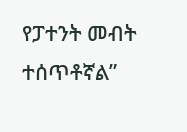የፓተንት መብት ተሰጥቶኛል”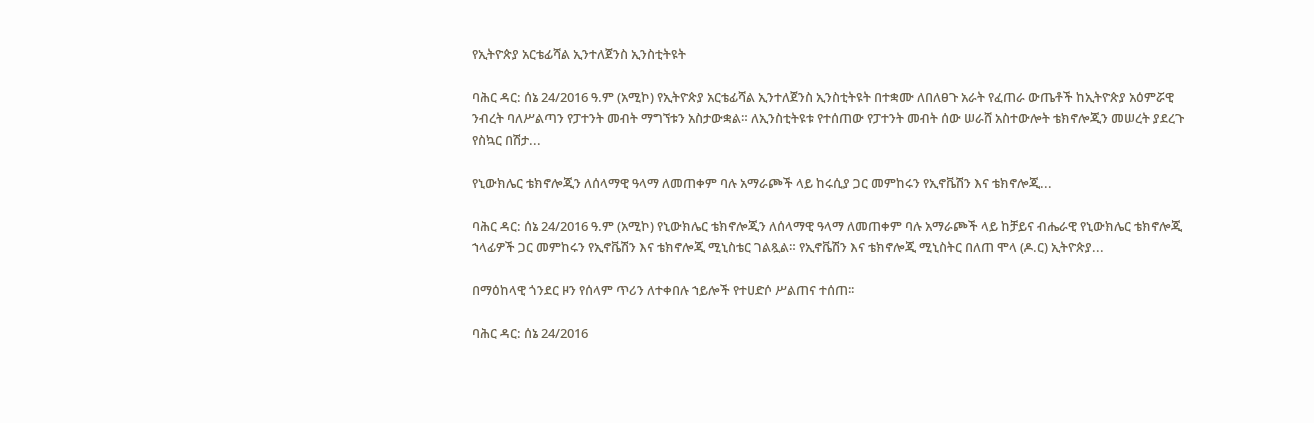የኢትዮጵያ አርቴፊሻል ኢንተለጀንስ ኢንስቲትዩት

ባሕር ዳር: ሰኔ 24/2016 ዓ.ም (አሚኮ) የኢትዮጵያ አርቴፊሻል ኢንተለጀንስ ኢንስቲትዩት በተቋሙ ለበለፀጉ አራት የፈጠራ ውጤቶች ከኢትዮጵያ አዕምሯዊ ንብረት ባለሥልጣን የፓተንት መብት ማግኘቱን አስታውቋል። ለኢንስቲትዩቱ የተሰጠው የፓተንት መብት ሰው ሠራሸ አስተውሎት ቴክኖሎጂን መሠረት ያደረጉ የስኳር በሽታ...

የኒውክሌር ቴክኖሎጂን ለሰላማዊ ዓላማ ለመጠቀም ባሉ አማራጮች ላይ ከሩሲያ ጋር መምከሩን የኢኖቬሽን እና ቴክኖሎጂ...

ባሕር ዳር: ሰኔ 24/2016 ዓ.ም (አሚኮ) የኒውክሌር ቴክኖሎጂን ለሰላማዊ ዓላማ ለመጠቀም ባሉ አማራጮች ላይ ከቻይና ብሔራዊ የኒውክሌር ቴክኖሎጂ ኀላፊዎች ጋር መምከሩን የኢኖቬሽን እና ቴክኖሎጂ ሚኒስቴር ገልጿል። የኢኖቬሽን እና ቴክኖሎጂ ሚኒስትር በለጠ ሞላ (ዶ.ር) ኢትዮጵያ...

በማዕከላዊ ጎንደር ዞን የሰላም ጥሪን ለተቀበሉ ኀይሎች የተሀድሶ ሥልጠና ተሰጠ፡፡

ባሕር ዳር: ሰኔ 24/2016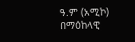ዓ.ም (አሚኮ) በማዕከላዊ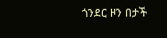ጎንደር ዞን በታች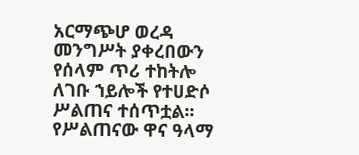አርማጭሆ ወረዳ መንግሥት ያቀረበውን የሰላም ጥሪ ተከትሎ ለገቡ ኀይሎች የተሀድሶ ሥልጠና ተሰጥቷል፡፡ የሥልጠናው ዋና ዓላማ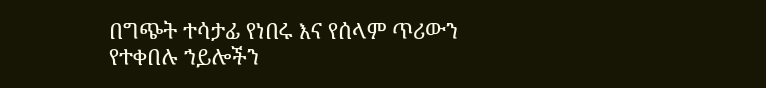በግጭት ተሳታፊ የነበሩ እና የሰላም ጥሪውን የተቀበሉ ኀይሎችን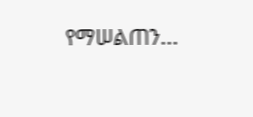የማሠልጠን...